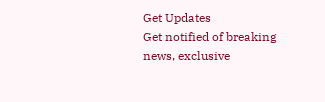Get Updates
Get notified of breaking news, exclusive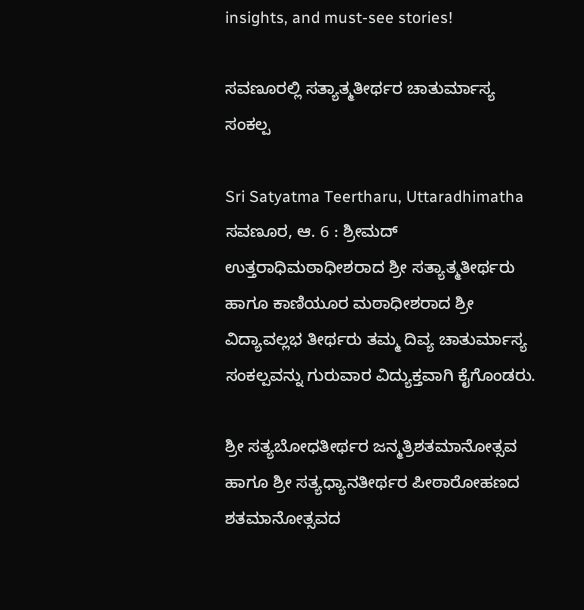insights, and must-see stories!

ಸವಣೂರಲ್ಲಿ ಸತ್ಯಾತ್ಮತೀರ್ಥರ ಚಾತುರ್ಮಾಸ್ಯ ಸಂಕಲ್ಪ

Sri Satyatma Teertharu, Uttaradhimatha
ಸವಣೂರ, ಆ. 6 : ಶ್ರೀಮದ್ ಉತ್ತರಾಧಿಮಠಾಧೀಶರಾದ ಶ್ರೀ ಸತ್ಯಾತ್ಮತೀರ್ಥರು ಹಾಗೂ ಕಾಣಿಯೂರ ಮಠಾಧೀಶರಾದ ಶ್ರೀ ವಿದ್ಯಾವಲ್ಲಭ ತೀರ್ಥರು ತಮ್ಮ ದಿವ್ಯ ಚಾತುರ್ಮಾಸ್ಯ ಸಂಕಲ್ಪವನ್ನು ಗುರುವಾರ ವಿದ್ಯುಕ್ತವಾಗಿ ಕೈಗೊಂಡರು.

ಶ್ರೀ ಸತ್ಯಬೋಧತೀರ್ಥರ ಜನ್ಮತ್ರಿಶತಮಾನೋತ್ಸವ ಹಾಗೂ ಶ್ರೀ ಸತ್ಯಧ್ಯಾನತೀರ್ಥರ ಪೀಠಾರೋಹಣದ ಶತಮಾನೋತ್ಸವದ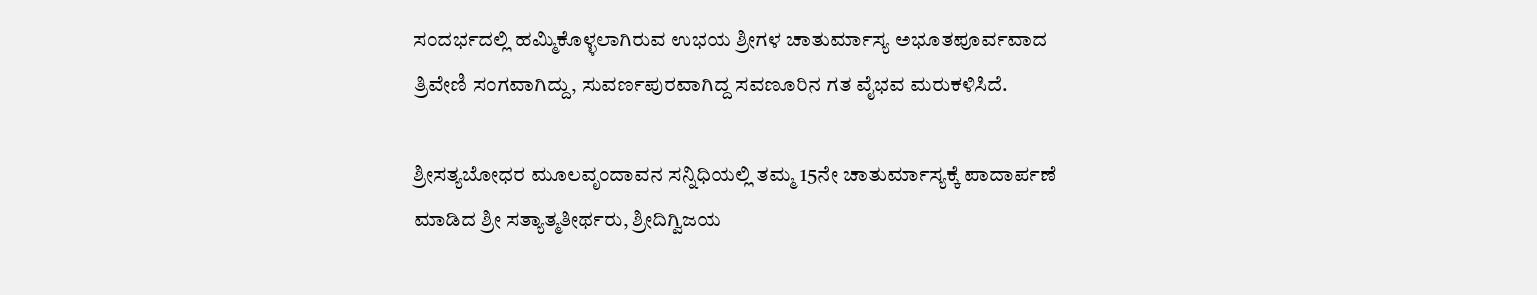ಸಂದರ್ಭದಲ್ಲಿ ಹಮ್ಮಿಕೊಳ್ಳಲಾಗಿರುವ ಉಭಯ ಶ್ರೀಗಳ ಚಾತುರ್ಮಾಸ್ಯ ಅಭೂತಪೂರ್ವವಾದ ತ್ರಿವೇಣಿ ಸಂಗವಾಗಿದ್ದು, ಸುವರ್ಣಪುರವಾಗಿದ್ದ ಸವಣೂರಿನ ಗತ ವೈಭವ ಮರುಕಳಿಸಿದೆ.

ಶ್ರೀಸತ್ಯಬೋಧರ ಮೂಲವೃಂದಾವನ ಸನ್ನಿಧಿಯಲ್ಲಿ ತಮ್ಮ 15ನೇ ಚಾತುರ್ಮಾಸ್ಯಕ್ಕೆ ಪಾದಾರ್ಪಣೆ ಮಾಡಿದ ಶ್ರೀ ಸತ್ಯಾತ್ಮತೀರ್ಥರು, ಶ್ರೀದಿಗ್ವಿಜಯ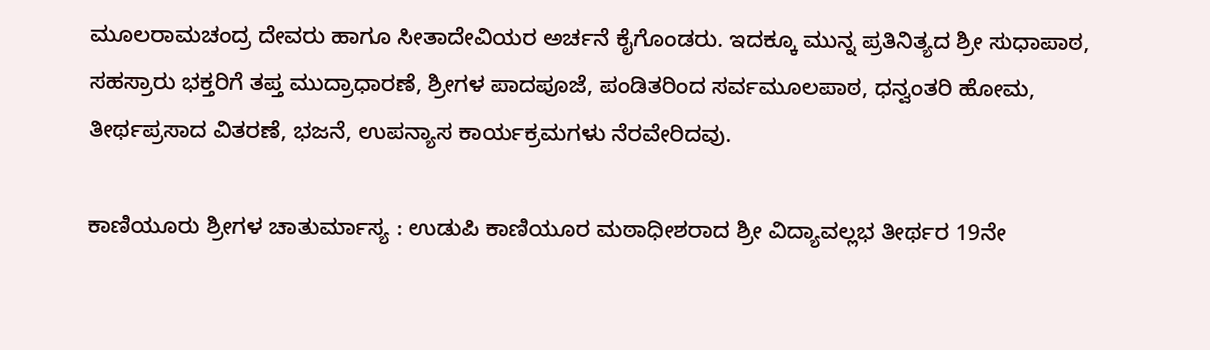ಮೂಲರಾಮಚಂದ್ರ ದೇವರು ಹಾಗೂ ಸೀತಾದೇವಿಯರ ಅರ್ಚನೆ ಕೈಗೊಂಡರು. ಇದಕ್ಕೂ ಮುನ್ನ ಪ್ರತಿನಿತ್ಯದ ಶ್ರೀ ಸುಧಾಪಾಠ, ಸಹಸ್ರಾರು ಭಕ್ತರಿಗೆ ತಪ್ತ ಮುದ್ರಾಧಾರಣೆ, ಶ್ರೀಗಳ ಪಾದಪೂಜೆ, ಪಂಡಿತರಿಂದ ಸರ್ವಮೂಲಪಾಠ, ಧನ್ವಂತರಿ ಹೋಮ, ತೀರ್ಥಪ್ರಸಾದ ವಿತರಣೆ, ಭಜನೆ, ಉಪನ್ಯಾಸ ಕಾರ್ಯಕ್ರಮಗಳು ನೆರವೇರಿದವು.

ಕಾಣಿಯೂರು ಶ್ರೀಗಳ ಚಾತುರ್ಮಾಸ್ಯ : ಉಡುಪಿ ಕಾಣಿಯೂರ ಮಠಾಧೀಶರಾದ ಶ್ರೀ ವಿದ್ಯಾವಲ್ಲಭ ತೀರ್ಥರ 19ನೇ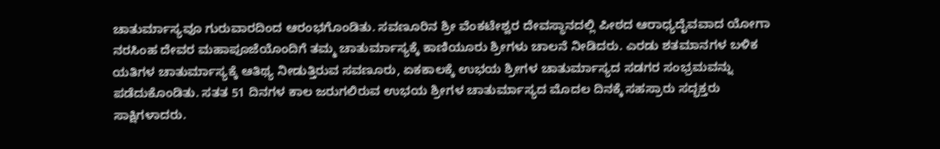ಚಾತುರ್ಮಾಸ್ಯವೂ ಗುರುವಾರದಿಂದ ಆರಂಭಗೊಂಡಿತು. ಸವಣೂರಿನ ಶ್ರೀ ವೆಂಕಟೇಶ್ವರ ದೇವಸ್ಥಾನದಲ್ಲಿ ಪೀಠದ ಆರಾಧ್ಯದೈವವಾದ ಯೋಗಾ ನರಸಿಂಹ ದೇವರ ಮಹಾಪೂಜೆಯೊಂದಿಗೆ ತಮ್ಮ ಚಾತುರ್ಮಾಸ್ಯಕ್ಕೆ ಕಾಣಿಯೂರು ಶ್ರೀಗಳು ಚಾಲನೆ ನೀಡಿದರು. ಎರಡು ಶತಮಾನಗಳ ಬಳಿಕ ಯತಿಗಳ ಚಾತುರ್ಮಾಸ್ಯಕ್ಕೆ ಆತಿಥ್ಯ ನೀಡುತ್ತಿರುವ ಸವಣೂರು, ಏಕಕಾಲಕ್ಕೆ ಉಭಯ ಶ್ರೀಗಳ ಚಾತುರ್ಮಾಸ್ಯದ ಸಡಗರ ಸಂಭ್ರಮವನ್ನು ಪಡೆದುಕೊಂಡಿತು. ಸತತ 51 ದಿನಗಳ ಕಾಲ ಜರುಗಲಿರುವ ಉಭಯ ಶ್ರೀಗಳ ಚಾತುರ್ಮಾಸ್ಯದ ಮೊದಲ ದಿನಕ್ಕೆ ಸಹಸ್ರಾರು ಸದ್ಭಕ್ತರು ಸಾಕ್ಷಿಗಳಾದರು.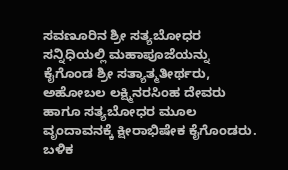ಸವಣೂರಿನ ಶ್ರೀ ಸತ್ಯಬೋಧರ ಸನ್ನಿಧಿಯಲ್ಲಿ ಮಹಾಪೂಜೆಯನ್ನು ಕೈಗೊಂಡ ಶ್ರೀ ಸತ್ಯಾತ್ಮತೀರ್ಥರು, ಅಹೋಬಲ ಲಕ್ಷ್ಮಿನರಸಿಂಹ ದೇವರು ಹಾಗೂ ಸತ್ಯಬೋಧರ ಮೂಲ ವೃಂದಾವನಕ್ಕೆ ಕ್ಷೀರಾಭಿಷೇಕ ಕೈಗೊಂಡರು. ಬಳಿಕ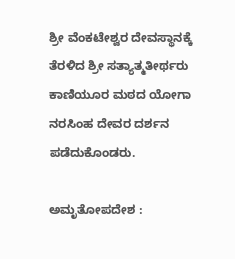ಶ್ರೀ ವೆಂಕಟೇಶ್ವರ ದೇವಸ್ಥಾನಕ್ಕೆ ತೆರಳಿದ ಶ್ರೀ ಸತ್ಯಾತ್ಮತೀರ್ಥರು ಕಾಣಿಯೂರ ಮಠದ ಯೋಗಾ ನರಸಿಂಹ ದೇವರ ದರ್ಶನ ಪಡೆದುಕೊಂಡರು.

ಅಮೃತೋಪದೇಶ :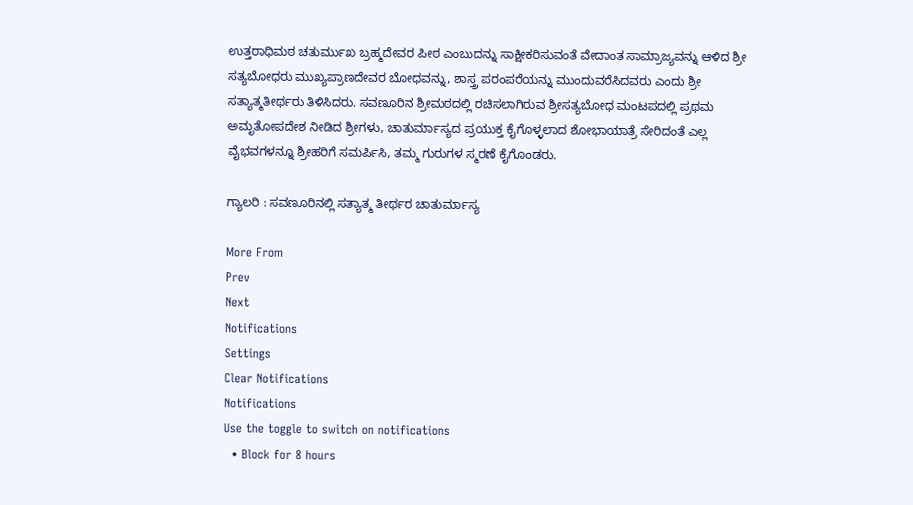ಉತ್ತರಾಧಿಮಠ ಚತುರ್ಮುಖ ಬ್ರಹ್ಮದೇವರ ಪೀಠ ಎಂಬುದನ್ನು ಸಾಕ್ಷೀಕರಿಸುವಂತೆ ವೇದಾಂತ ಸಾಮ್ರಾಜ್ಯವನ್ನು ಆಳಿದ ಶ್ರೀ ಸತ್ಯಬೋಧರು ಮುಖ್ಯಪ್ರಾಣದೇವರ ಬೋಧವನ್ನು, ಶಾಸ್ತ್ರ ಪರಂಪರೆಯನ್ನು ಮುಂದುವರೆಸಿದವರು ಎಂದು ಶ್ರೀ ಸತ್ಯಾತ್ಮತೀರ್ಥರು ತಿಳಿಸಿದರು. ಸವಣೂರಿನ ಶ್ರೀಮಠದಲ್ಲಿ ರಚಿಸಲಾಗಿರುವ ಶ್ರೀಸತ್ಯಬೋಧ ಮಂಟಪದಲ್ಲಿ ಪ್ರಥಮ ಅಮೃತೋಪದೇಶ ನೀಡಿದ ಶ್ರೀಗಳು, ಚಾತುರ್ಮಾಸ್ಯದ ಪ್ರಯುಕ್ತ ಕೈಗೊಳ್ಳಲಾದ ಶೋಭಾಯಾತ್ರೆ ಸೇರಿದಂತೆ ಎಲ್ಲ ವೈಭವಗಳನ್ನೂ ಶ್ರೀಹರಿಗೆ ಸಮರ್ಪಿಸಿ, ತಮ್ಮ ಗುರುಗಳ ಸ್ಮರಣೆ ಕೈಗೊಂಡರು.

ಗ್ಯಾಲರಿ : ಸವಣೂರಿನಲ್ಲಿ ಸತ್ಯಾತ್ಮ ತೀರ್ಥರ ಚಾತುರ್ಮಾಸ್ಯ

More From
Prev
Next
Notifications
Settings
Clear Notifications
Notifications
Use the toggle to switch on notifications
  • Block for 8 hours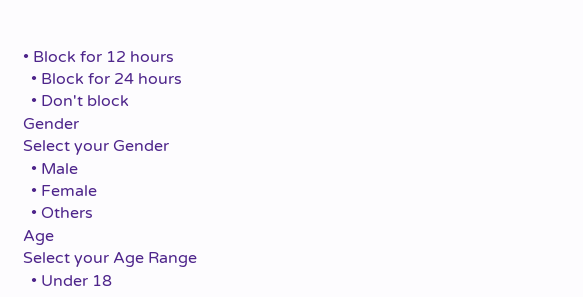• Block for 12 hours
  • Block for 24 hours
  • Don't block
Gender
Select your Gender
  • Male
  • Female
  • Others
Age
Select your Age Range
  • Under 18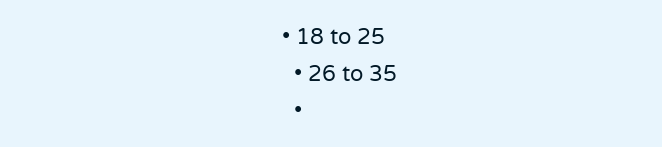• 18 to 25
  • 26 to 35
  •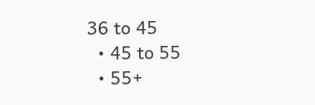36 to 45
  • 45 to 55
  • 55+